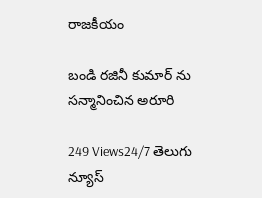రాజకీయం

బండి రజినీ కుమార్ ను సన్మానించిన అరూరి

249 Views24/7 తెలుగు న్యూస్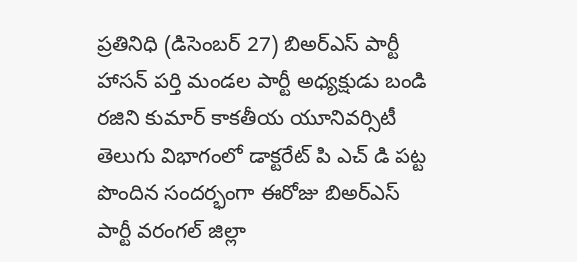ప్రతినిధి (డిసెంబర్ 27) బిఅర్ఎస్ పార్టీ హాసన్ పర్తి మండల పార్టీ అధ్యక్షుడు బండి రజిని కుమార్ కాకతీయ యూనివర్సిటీ తెలుగు విభాగంలో డాక్టరేట్ పి ఎచ్ డి పట్ట పొందిన సందర్భంగా ఈరోజు బిఅర్ఎస్ పార్టీ వరంగల్ జిల్లా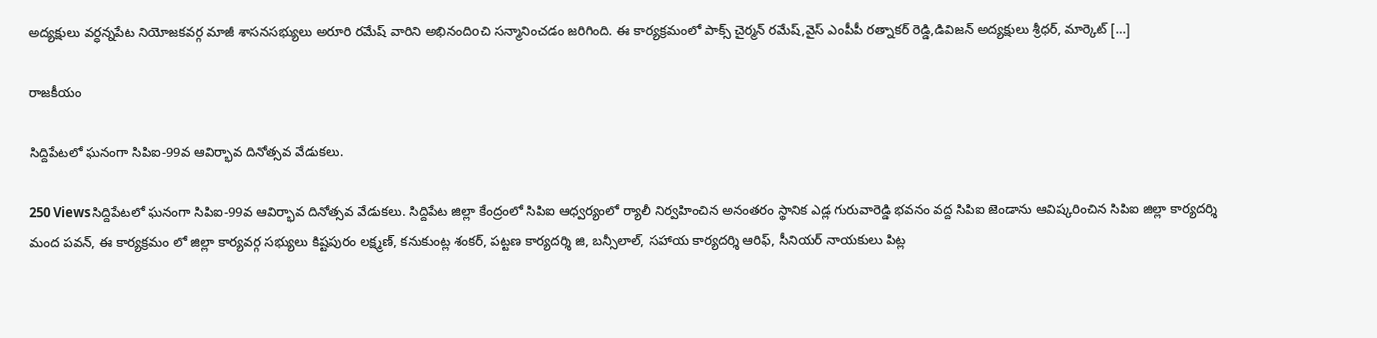అద్యక్షులు వర్ధన్నపేట నియోజకవర్గ మాజీ శాసనసభ్యులు అరూరి రమేష్ వారిని అభినందిoచి సన్మానించడం జరిగింది. ఈ కార్యక్రమంలో పాక్స్ చైర్మన్ రమేష్,వైస్ ఎంపీపీ రత్నాకర్ రెడ్డి,డివిజన్ అద్యక్షులు శ్రీధర్, మార్కెట్ […]

రాజకీయం

సిద్దిపేటలో ఘనంగా సిపిఐ-99వ ఆవిర్భావ దినోత్సవ వేడుకలు.

250 Viewsసిద్దిపేటలో ఘనంగా సిపిఐ-99వ ఆవిర్భావ దినోత్సవ వేడుకలు. సిద్దిపేట జిల్లా కేంద్రంలో సిపిఐ ఆధ్వర్యంలో ర్యాలీ నిర్వహించిన అనంతరం స్థానిక ఎడ్ల గురువారెడ్డి భవనం వద్ద సిపిఐ జెండాను ఆవిష్కరించిన సిపిఐ జిల్లా కార్యదర్శి మంద పవన్, ఈ కార్యక్రమం లో జిల్లా కార్యవర్గ సభ్యులు కిష్టపురం లక్ష్మణ్, కనుకుంట్ల శంకర్, పట్టణ కార్యదర్శి జి, బన్సీలాల్, సహాయ కార్యదర్శి ఆరిఫ్, సీనియర్ నాయకులు పిట్ల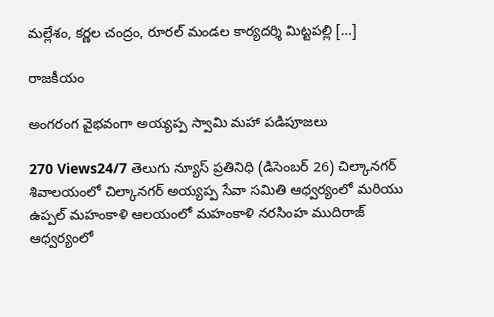మల్లేశం, కర్ణల చంద్రం, రూరల్ మండల కార్యదర్శి మిట్టపల్లి […]

రాజకీయం

అంగరంగ వైభవంగా అయ్యప్ప స్వామి మహా పడిపూజలు

270 Views24/7 తెలుగు న్యూస్ ప్రతినిధి (డిసెంబర్ 26) చిల్కానగర్ శివాలయంలో చిల్కానగర్ అయ్యప్ప సేవా సమితి ఆధ్వర్యంలో మరియు ఉప్పల్ మహంకాళి ఆలయంలో మహంకాళి నరసింహ ముదిరాజ్ ఆధ్వర్యంలో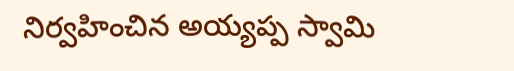నిర్వహించిన అయ్యప్ప స్వామి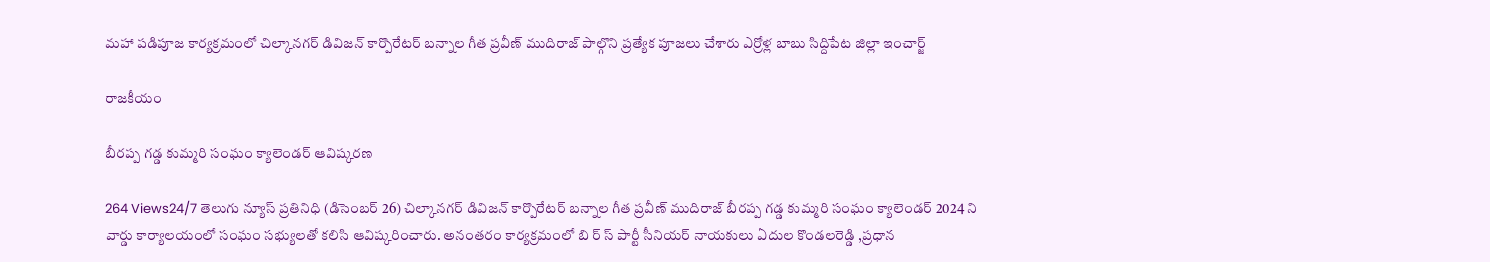మహా పడిపూజ కార్యక్రమంలో చిల్కానగర్ డివిజన్ కార్పొరేటర్ బన్నాల గీత ప్రవీణ్ ముదిరాజ్ పాల్గొని ప్రత్యేక పూజలు చేశారు ఎర్రోళ్ల బాబు సిద్దిపేట జిల్లా ఇంచార్జ్

రాజకీయం

బీరప్ప గడ్డ కుమ్మరి సంఘం క్యాలెండర్ ఆవిష్కరణ

264 Views24/7 తెలుగు న్యూస్ ప్రతినిధి (డిసెంబర్ 26) చిల్కానగర్ డివిజన్ కార్పొరేటర్ బన్నాల గీత ప్రవీణ్ ముదిరాజ్ బీరప్ప గడ్డ కుమ్మరి సంఘం క్యాలెండర్ 2024 ని వార్డు కార్యాలయంలో సంఘం సభ్యులతో కలిసి ఆవిష్కరించారు. అనంతరం కార్యక్రమంలో బి ర్ స్ పార్టీ సీనియర్ నాయకులు ఏదుల కొండలరెడ్డి ,ప్రధాన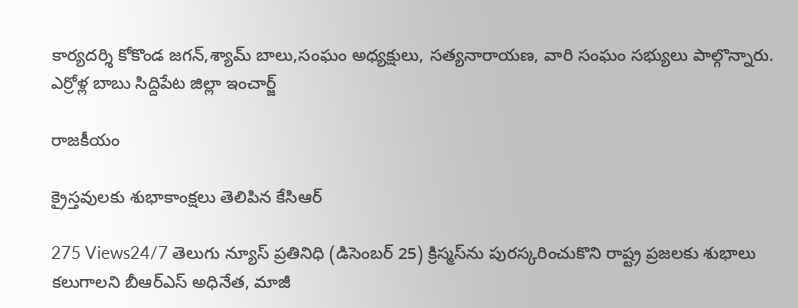కార్యదర్శి కోకొండ జగన్,శ్యామ్ బాలు,సంఘం అధ్యక్షులు, సత్యనారాయణ, వారి సంఘం సభ్యులు పాల్గొన్నారు. ఎర్రోళ్ల బాబు సిద్దిపేట జిల్లా ఇంచార్జ్

రాజకీయం

క్రైస్తవులకు శుభాకాంక్షలు తెలిపిన కేసిఆర్

275 Views24/7 తెలుగు న్యూస్ ప్రతినిధి (డిసెంబర్ 25) క్రిస్మస్‌ను పురస్కరించుకొని రాష్ట్ర ప్రజలకు శుభాలు కలుగాలని బీఆర్‌ఎస్‌ అధినేత, మాజీ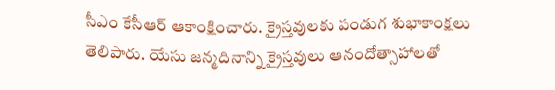సీఎం కేసీఆర్‌ ఆకాంక్షించారు. క్రైస్తవులకు పండుగ శుభాకాంక్షలు తెలిపారు. యేసు జన్మదినాన్ని క్రైస్తవులు ఆనందోత్సాహాలతో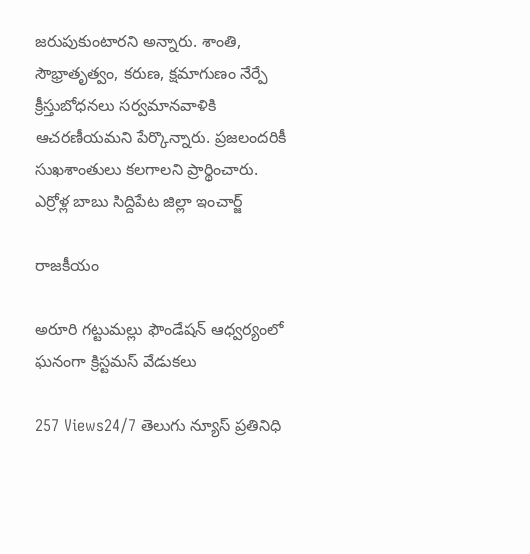జరుపుకుంటారని అన్నారు. శాంతి, సౌభ్రాతృత్వం, కరుణ, క్షమాగుణం నేర్పే క్రీస్తుబోధనలు సర్వమానవాళికి ఆచరణీయమని పేర్కొన్నారు. ప్రజలందరికీ సుఖశాంతులు కలగాలని ప్రార్థించారు. ఎర్రోళ్ల బాబు సిద్దిపేట జిల్లా ఇంచార్జ్

రాజకీయం

అరూరి గట్టుమల్లు ఫౌండేషన్ ఆధ్వర్యంలో ఘనంగా క్రిస్టమస్ వేడుకలు

257 Views24/7 తెలుగు న్యూస్ ప్రతినిధి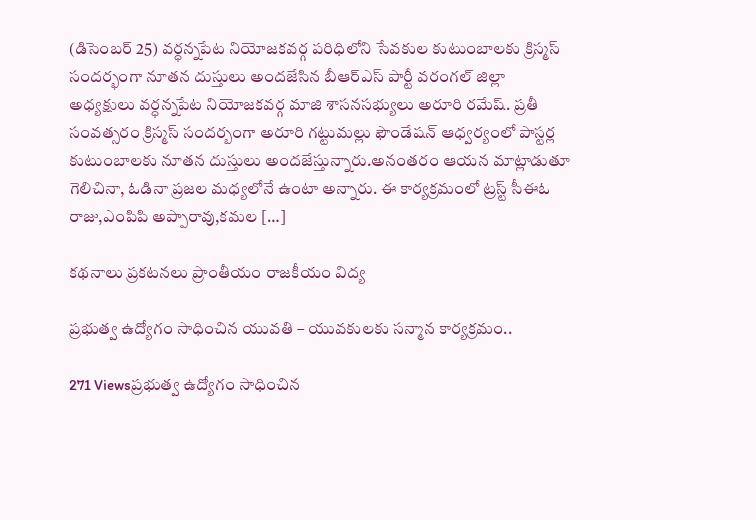(డిసెంబర్ 25) వర్ధన్నపేట నియోజకవర్గ పరిధిలోని సేవకుల కుటుంబాలకు క్రిస్మస్ సందర్భంగా నూతన దుస్తులు అందజేసిన బీఆర్ఎస్ పార్టీ వరంగల్ జిల్లా అధ్యక్షులు వర్ధన్నపేట నియోజకవర్గ మాజి శాసనసభ్యులు అరూరి రమేష్. ప్రతీ సంవత్సరం క్రిస్మస్ సందర్బంగా అరూరి గట్టుమల్లు ఫౌండేషన్ ఆధ్వర్యంలో పాస్టర్ల కుటుంబాలకు నూతన దుస్తులు అందజేస్తున్నారు.అనంతరం ఆయన మాట్లాడుతూ గెలిచినా, ఓడినా ప్రజల మధ్యలోనే ఉంటా అన్నారు. ఈ కార్యక్రమంలో ట్రస్ట్ సీఈఓ రాజు,ఎంపిపి అప్పారావు,కమల […]

కథనాలు ప్రకటనలు ప్రాంతీయం రాజకీయం విద్య

ప్రభుత్వ ఉద్యోగం సాధించిన యువతి – యువకులకు సన్మాన కార్యక్రమం..

271 Viewsప్రభుత్వ ఉద్యోగం సాధించిన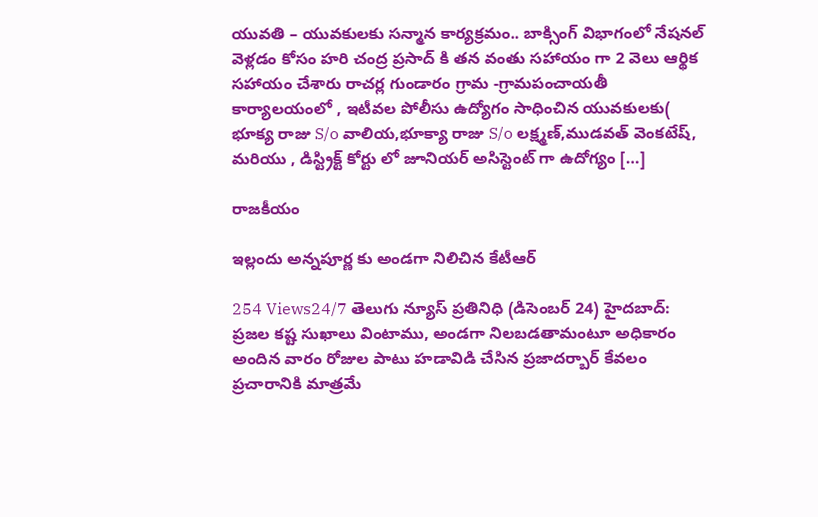యువతి – యువకులకు సన్మాన కార్యక్రమం.. బాక్సింగ్ విభాగంలో నేషనల్ వెళ్లడం కోసం హరి చంద్ర ప్రసాద్ కి తన వంతు సహాయం గా 2 వెలు ఆర్థిక సహాయం చేశారు రాచర్ల గుండారం గ్రామ -గ్రామపంచాయతీ కార్యాలయంలో , ఇటీవల పోలీసు ఉద్యోగం సాధించిన యువకులకు( భూక్య రాజు S/o వాలియ,భూక్యా రాజు S/o లక్ష్మణ్,ముడవత్ వెంకటేష్, మరియు , డిస్ట్రిక్ట్ కోర్టు లో జూనియర్ అసిస్టెంట్ గా ఉదోగ్యం […]

రాజకీయం

ఇల్లందు అన్నపూర్ణ కు అండగా నిలిచిన కేటీఆర్

254 Views24/7 తెలుగు న్యూస్ ప్రతినిధి (డిసెంబర్ 24) హైదబాద్: ప్రజల కష్ట సుఖాలు వింటాము, అండగా నిలబడతామంటూ అధికారం అందిన వారం రోజుల పాటు హడావిడి చేసిన ప్రజాదర్బార్ కేవలం ప్రచారానికి మాత్రమే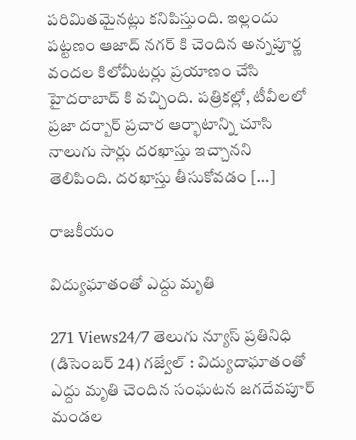పరిమితమైనట్లు కనిపిస్తుంది. ఇల్లందు పట్టణం ఆజాద్ నగర్ కి చెందిన అన్నపూర్ణ వందల కిలోమీటర్లు ప్రయాణం చేసి హైదరాబాద్ కి వచ్చింది. పత్రికల్లో, టీవీలలో ప్రజా దర్బార్ ప్రచార ఆర్భాటాన్ని చూసి నాలుగు సార్లు దరఖాస్తు ఇచ్చానని తెలిపింది. దరఖాస్తు తీసుకోవడం […]

రాజకీయం

విద్యుఘాతంతో ఎద్దు మృతి

271 Views24/7 తెలుగు న్యూస్ ప్రతినిధి (డిసెంబర్ 24) గజ్వేల్ : విద్యుదాఘాతంతో ఎద్దు మృతి చెందిన సంఘటన జగదేవపూర్ మండల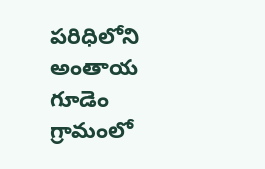పరిధిలోని అంతాయ గూడెం గ్రామంలో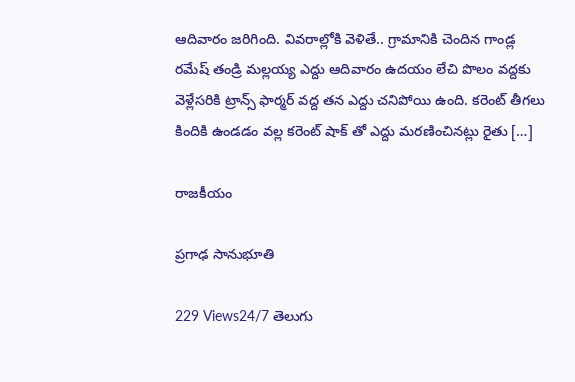ఆదివారం జరిగింది. వివరాల్లోకి వెళితే.. గ్రామానికి చెందిన గాండ్ల రమేష్ తండ్రి మల్లయ్య ఎద్దు ఆదివారం ఉదయం లేచి పొలం వద్దకు వెళ్లేసరికి ట్రాన్స్ ఫార్మర్ వద్ద తన ఎద్దు చనిపోయి ఉంది. కరెంట్ తీగలు కిందికి ఉండడం వల్ల కరెంట్ షాక్ తో ఎద్దు మరణించినట్లు రైతు […]

రాజకీయం

ప్రగాఢ సానుభూతి

229 Views24/7 తెలుగు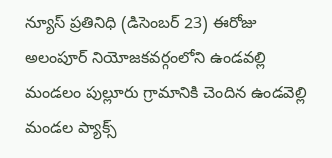న్యూస్ ప్రతినిధి (డిసెంబర్ 23) ఈరోజు అలంపూర్ నియోజకవర్గంలోని ఉండవల్లి మండలం పుల్లూరు గ్రామానికి చెందిన ఉండవెల్లి మండల ప్యాక్స్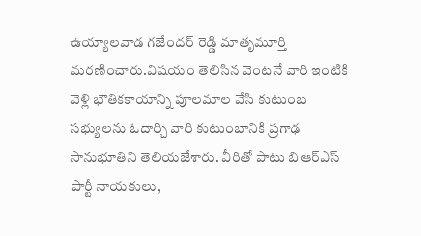ఉయ్యాలవాడ గజేందర్ రెడ్డి మాతృమూర్తి మరణించారు.విషయం తెలిసిన వెంటనే వారి ఇంటికి వెళ్లి భౌతికకాయాన్ని పూలమాల వేసి కుటుంబ సభ్యులను ఓదార్చి వారి కుటుంబానికి ప్రగాఢ సానుభూతిని తెలియజేశారు. వీరితో పాటు బిఆర్ఎస్ పార్టీ నాయకులు,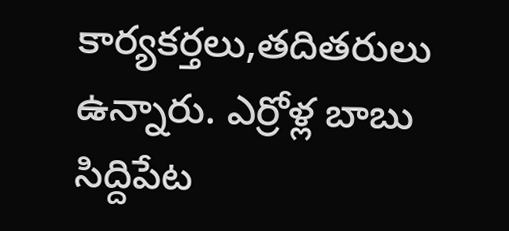కార్యకర్తలు,తదితరులు ఉన్నారు. ఎర్రోళ్ల బాబు సిద్దిపేట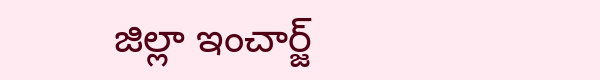జిల్లా ఇంచార్జ్